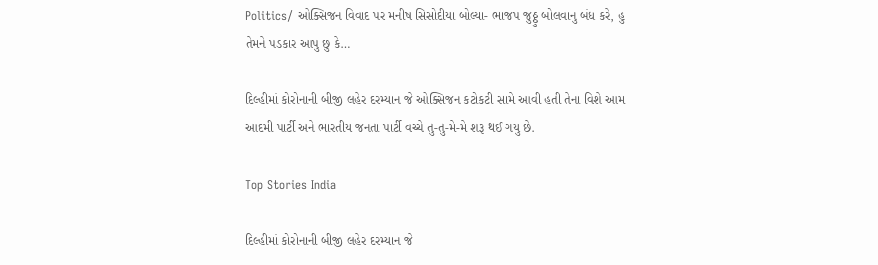Politics/ ઓક્સિજન વિવાદ પર મનીષ સિસોદીયા બોલ્યા- ભાજપ જુઠ્ઠુ બોલવાનુ બંધ કરે, હુ તેમને પડકાર આપુ છુ કે…

દિલ્હીમાં કોરોનાની બીજી લહેર દરમ્યાન જે ઓક્સિજન કટોકટી સામે આવી હતી તેના વિશે આમ આદમી પાર્ટી અને ભારતીય જનતા પાર્ટી વચ્ચે તુ-તુ-મે-મે શરૂ થઈ ગયુ છે.

Top Stories India

દિલ્હીમાં કોરોનાની બીજી લહેર દરમ્યાન જે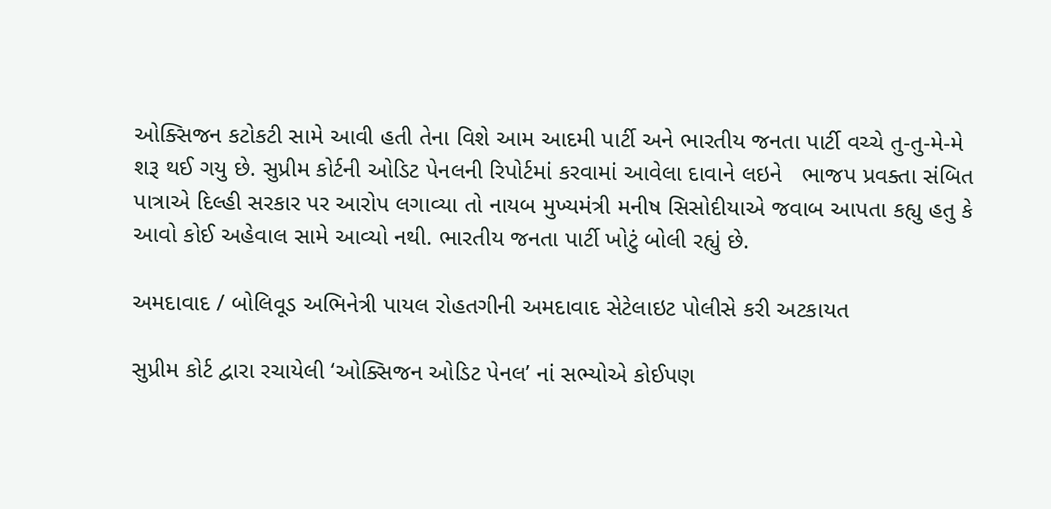ઓક્સિજન કટોકટી સામે આવી હતી તેના વિશે આમ આદમી પાર્ટી અને ભારતીય જનતા પાર્ટી વચ્ચે તુ-તુ-મે-મે શરૂ થઈ ગયુ છે. સુપ્રીમ કોર્ટની ઓડિટ પેનલની રિપોર્ટમાં કરવામાં આવેલા દાવાને લઇને   ભાજપ પ્રવક્તા સંબિત પાત્રાએ દિલ્હી સરકાર પર આરોપ લગાવ્યા તો નાયબ મુખ્યમંત્રી મનીષ સિસોદીયાએ જવાબ આપતા કહ્યુ હતુ કે આવો કોઈ અહેવાલ સામે આવ્યો નથી. ભારતીય જનતા પાર્ટી ખોટું બોલી રહ્યું છે.

અમદાવાદ / બોલિવૂડ અભિનેત્રી પાયલ રોહતગીની અમદાવાદ સેટેલાઇટ પોલીસે કરી અટકાયત

સુપ્રીમ કોર્ટ દ્વારા રચાયેલી ‘ઓક્સિજન ઓડિટ પેનલ’ નાં સભ્યોએ કોઈપણ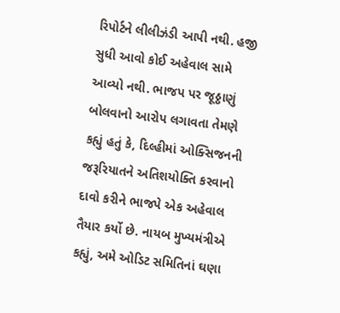રિપોર્ટને લીલીઝંડી આપી નથી. હજી સુધી આવો કોઈ અહેવાલ સામે આવ્યો નથી. ભાજપ પર જૂઠ્ઠાણું બોલવાનો આરોપ લગાવતા તેમણે કહ્યું હતું કે, દિલ્હીમાં ઓક્સિજનની જરૂરિયાતને અતિશયોક્તિ કરવાનો દાવો કરીને ભાજપે એક અહેવાલ તૈયાર કર્યો છે. નાયબ મુખ્યમંત્રીએ કહ્યું, અમે ઓડિટ સમિતિનાં ઘણા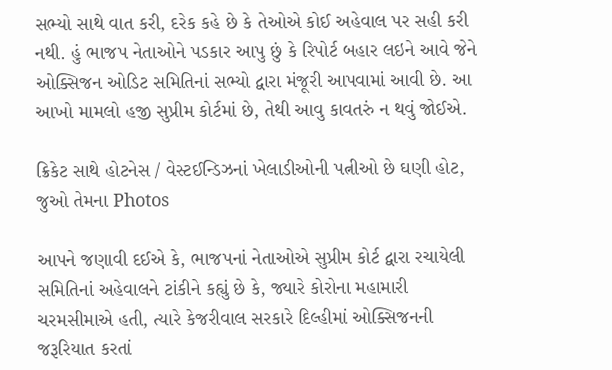સભ્યો સાથે વાત કરી, દરેક કહે છે કે તેઓએ કોઈ અહેવાલ પર સહી કરી નથી. હું ભાજપ નેતાઓને પડકાર આપુ છું કે રિપોર્ટ બહાર લઇને આવે જેને ઓક્સિજન ઓડિટ સમિતિનાં સભ્યો દ્વારા મંજૂરી આપવામાં આવી છે. આ આખો મામલો હજી સુપ્રીમ કોર્ટમાં છે, તેથી આવુ કાવતરું ન થવું જોઈએ.

ક્રિકેટ સાથે હોટનેસ / વેસ્ટઈન્ડિઝનાં ખેલાડીઓની પત્નીઓ છે ઘણી હોટ, જુઓ તેમના Photos

આપને જણાવી દઈએ કે, ભાજપનાં નેતાઓએ સુપ્રીમ કોર્ટ દ્વારા રચાયેલી સમિતિનાં અહેવાલને ટાંકીને કહ્યું છે કે, જ્યારે કોરોના મહામારી ચરમસીમાએ હતી, ત્યારે કેજરીવાલ સરકારે દિલ્હીમાં ઓક્સિજનની જરૂરિયાત કરતાં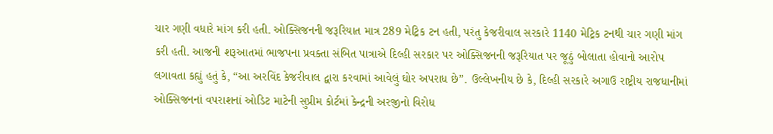ચાર ગણી વધારે માંગ કરી હતી. ઓક્સિજનની જરૂરિયાત માત્ર 289 મેટ્રિક ટન હતી, પરંતુ કેજરીવાલ સરકારે 1140 મેટ્રિક ટનથી ચાર ગણી માંગ કરી હતી. આજની શરૂઆતમાં ભાજપના પ્રવક્તા સંબિત પાત્રાએ દિલ્હી સરકાર પર ઓક્સિજનની જરૂરિયાત પર જૂઠું બોલાતા હોવાનો આરોપ લગાવતા કહ્યું હતું કે, “આ અરવિંદ કેજરીવાલ દ્વારા કરવામાં આવેલું ઘોર અપરાધ છે”. ઉલ્લેખનીય છે કે, દિલ્હી સરકારે અગાઉ રાષ્ટ્રીય રાજધાનીમાં ઓક્સિજનનાં વપરાશનાં ઓડિટ માટેની સુપ્રીમ કોર્ટમાં કેન્દ્રની અરજીનો વિરોધ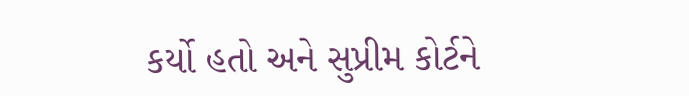કર્યો હતો અને સુપ્રીમ કોર્ટને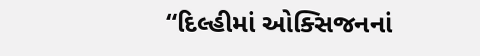“દિલ્હીમાં ઓક્સિજનનાં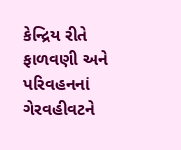કેન્દ્રિય રીતે ફાળવણી અને પરિવહનનાં ગેરવહીવટને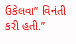ઉકેલવા” વિનંતી કરી હતી.”